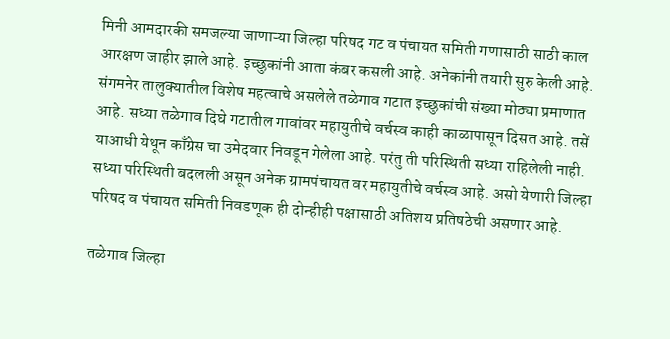मिनी आमदारकी समजल्या जाणाऱ्या जिल्हा परिषद गट व पंचायत समिती गणासाठी साठी काल आरक्षण जाहीर झाले आहे. इच्छुकांनी आता कंबर कसली आहे. अनेकांनी तयारी सुरु केली आहे.
संगमनेर तालुक्यातील विशेष महत्वाचे असलेले तळेगाव गटात इच्छुकांची संख्या मोठ्या प्रमाणात आहे. सध्या तळेगाव दिघे गटातील गावांवर महायुतीचे वर्चस्व काही काळापासून दिसत आहे. तसें याआधी येथून काँग्रेस चा उमेदवार निवडून गेलेला आहे. परंतु ती परिस्थिती सध्या राहिलेली नाही. सध्या परिस्थिती बदलली असून अनेक ग्रामपंचायत वर महायुतीचे वर्चस्व आहे. असो येणारी जिल्हा परिषद व पंचायत समिती निवडणूक ही दोन्हीही पक्षासाठी अतिशय प्रतिषठेची असणार आहे.

तळेगाव जिल्हा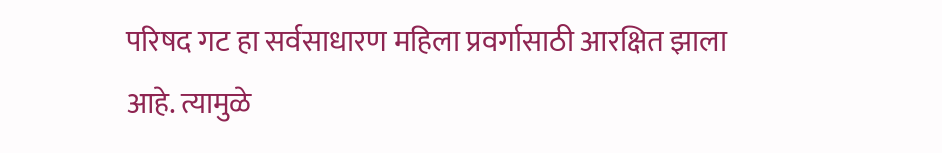परिषद गट हा सर्वसाधारण महिला प्रवर्गासाठी आरक्षित झाला आहे. त्यामुळे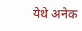येथे अनेक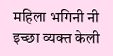महिला भगिनी नी इच्छा व्यक्त केली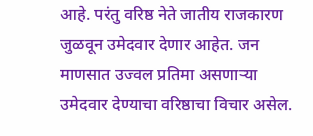आहे. परंतु वरिष्ठ नेते जातीय राजकारण जुळवून उमेदवार देणार आहेत. जन माणसात उज्वल प्रतिमा असणाऱ्या उमेदवार देण्याचा वरिष्ठाचा विचार असेल.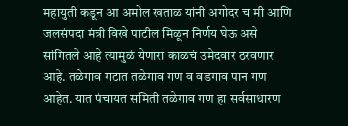महायुती कडून आ अमोल खताळ यांनी अगोदर च मी आणि जलसंपदा मंत्री विखे पाटील मिळून निर्णय घेऊ असे सांगितले आहे त्यामुळं येणारा काळचं उमेदवार ठरवणार आहे. तळेगाव गटात तळेगाव गण व वडगाव पान गण आहेत. यात पंचायत समिती तळेगाव गण हा सर्वसाधारण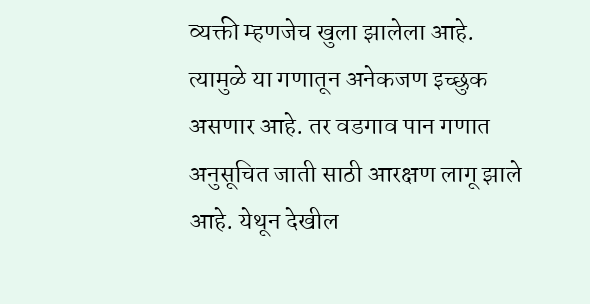व्यक्ती म्हणजेच खुला झालेला आहे. त्यामुळे या गणातून अनेकजण इच्छुक असणार आहे. तर वडगाव पान गणात अनुसूचित जाती साठी आरक्षण लागू झाले आहे. येथून देखील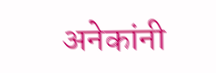अनेकांनी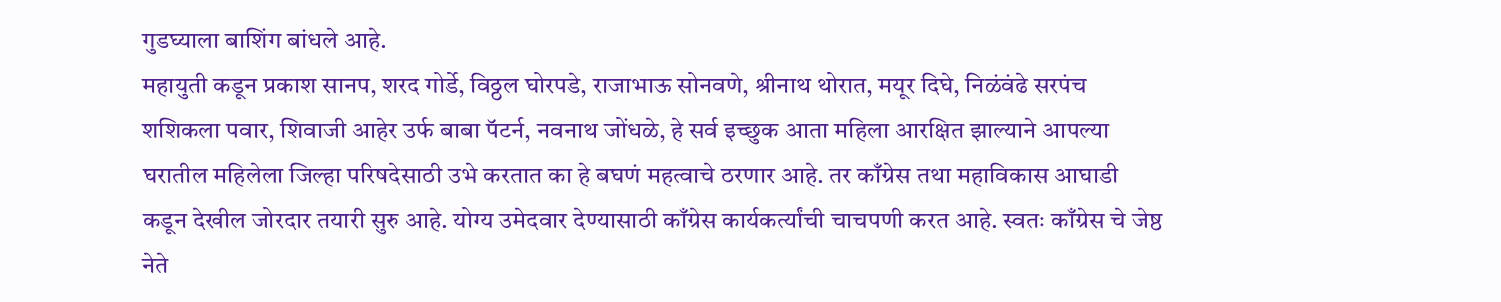गुडघ्याला बाशिंग बांधले आहे.
महायुती कडून प्रकाश सानप, शरद गोर्डे, विठ्ठल घोरपडे, राजाभाऊ सोनवणे, श्रीनाथ थोरात, मयूर दिघे, निळंवंढे सरपंच शशिकला पवार, शिवाजी आहेर उर्फ बाबा पॅटर्न, नवनाथ जोंधळे, हे सर्व इच्छुक आता महिला आरक्षित झाल्याने आपल्या घरातील महिलेला जिल्हा परिषदेसाठी उभे करतात का हे बघणं महत्वाचे ठरणार आहे. तर काँग्रेस तथा महाविकास आघाडी कडून देखील जोरदार तयारी सुरु आहे. योग्य उमेदवार देण्यासाठी काँग्रेस कार्यकर्त्यांची चाचपणी करत आहे. स्वतः काँग्रेस चे जेष्ठ नेते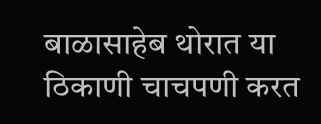बाळासाहेब थोरात या ठिकाणी चाचपणी करत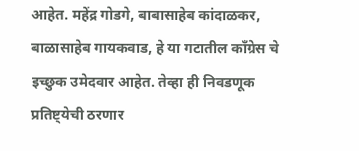आहेत. महेंद्र गोडगे, बाबासाहेब कांदाळकर, बाळासाहेब गायकवाड, हे या गटातील काँग्रेस चे इच्छुक उमेदवार आहेत. तेव्हा ही निवडणूक प्रतिष्ट्येची ठरणार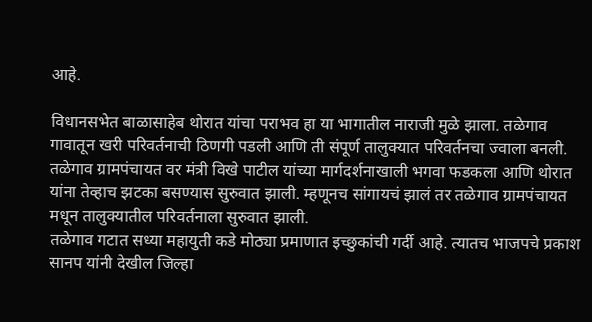आहे.

विधानसभेत बाळासाहेब थोरात यांचा पराभव हा या भागातील नाराजी मुळे झाला. तळेगाव गावातून खरी परिवर्तनाची ठिणगी पडली आणि ती संपूर्ण तालुक्यात परिवर्तनचा ज्वाला बनली. तळेगाव ग्रामपंचायत वर मंत्री विखे पाटील यांच्या मार्गदर्शनाखाली भगवा फडकला आणि थोरात यांना तेव्हाच झटका बसण्यास सुरुवात झाली. म्हणूनच सांगायचं झालं तर तळेगाव ग्रामपंचायत मधून तालुक्यातील परिवर्तनाला सुरुवात झाली.
तळेगाव गटात सध्या महायुती कडे मोठ्या प्रमाणात इच्छुकांची गर्दी आहे. त्यातच भाजपचे प्रकाश सानप यांनी देखील जिल्हा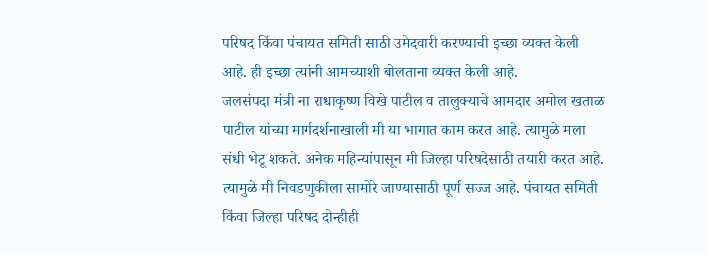परिषद किंवा पंचायत समिती साठी उमेदवारी करण्याची इच्छा व्यक्त केली आहे. ही इच्छा त्यांनी आमच्याशी बोलताना व्यक्त केली आहे.
जलसंपदा मंत्री ना राधाकृष्ण विखे पाटील व तालुक्याचे आमदार अमोल खताळ पाटील यांच्या मार्गदर्शनाखाली मी या भागात काम करत आहे. त्यामुळे मला संधी भेटू शकते. अनेक महिन्यांपासून मी जिल्हा परिषदेसाठी तयारी करत आहे. त्यामुळे मी निवडणुकीला सामोरे जाण्यासाठी पूर्ण सज्ज आहे. पंचायत समिती किंवा जिल्हा परिषद दोन्हीही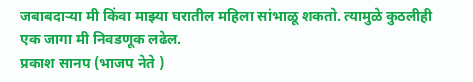जबाबदाऱ्या मी किंवा माझ्या घरातील महिला सांभाळू शकतो. त्यामुळे कुठलीही एक जागा मी निवडणूक लढेल.
प्रकाश सानप (भाजप नेते )